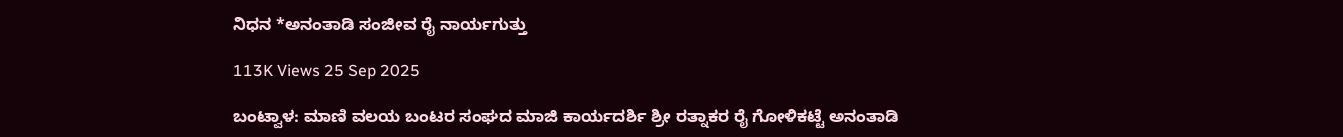ನಿಧನ *ಅನಂತಾಡಿ ಸಂಜೀವ ರೈ ನಾರ್ಯಗುತ್ತು

113K Views 25 Sep 2025

ಬಂಟ್ವಾಳ: ಮಾಣಿ ವಲಯ ಬಂಟರ ಸಂಘದ ಮಾಜಿ ಕಾರ್ಯದರ್ಶಿ ಶ್ರೀ ರತ್ನಾಕರ ರೈ ಗೋಳಿಕಟ್ಟೆ ಅನಂತಾಡಿ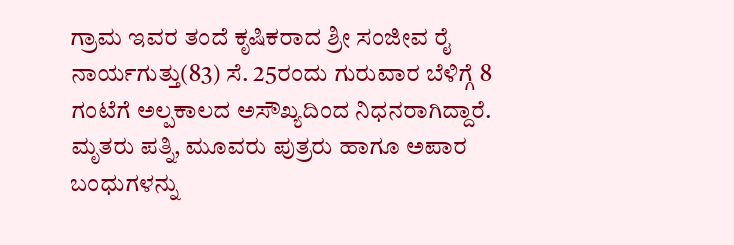ಗ್ರಾಮ ಇವರ ತಂದೆ ಕೃಷಿಕರಾದ ಶ್ರೀ ಸಂಜೀವ ರೈ ನಾರ್ಯಗುತ್ತು(83) ಸೆ. 25ರಂದು ಗುರುವಾರ ಬೆಳಿಗ್ಗೆ 8 ಗಂಟೆಗೆ ಅಲ್ಪಕಾಲದ ಅಸೌಖ್ಯದಿಂದ ನಿಧನರಾಗಿದ್ದಾರೆ. ಮೃತರು ಪತ್ನಿ, ಮೂವರು ಪುತ್ರರು ಹಾಗೂ ಅಪಾರ ಬಂಧುಗಳನ್ನು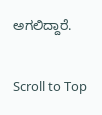ಅಗಲಿದ್ದಾರೆ.

Scroll to Top